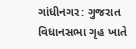ગાંધીનગર: ગુજરાત વિધાનસભા ગૃહ ખાતે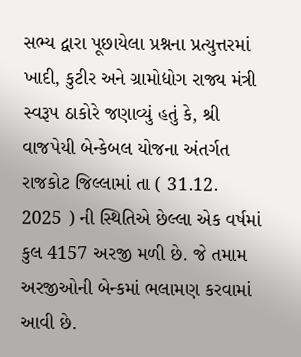સભ્ય દ્વારા પૂછાયેલા પ્રશ્નના પ્રત્યુત્તરમાં ખાદી, કુટીર અને ગ્રામોદ્યોગ રાજ્ય મંત્રી સ્વરૂપ ઠાકોરે જણાવ્યું હતું કે, શ્રી વાજપેયી બેન્કેબલ યોજના અંતર્ગત રાજકોટ જિલ્લામાં તા ( 31.12. 2025 ) ની સ્થિતિએ છેલ્લા એક વર્ષમાં કુલ 4157 અરજી મળી છે. જે તમામ અરજીઓની બેન્કમાં ભલામણ કરવામાં આવી છે.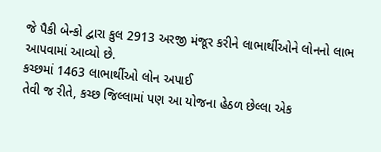જે પૈકી બેન્કો દ્વારા કુલ 2913 અરજી મંજૂર કરીને લાભાર્થીઓને લોનનો લાભ આપવામાં આવ્યો છે.
કચ્છમાં 1463 લાભાર્થીઓ લોન અપાઈ
તેવી જ રીતે, કચ્છ જિલ્લામાં પણ આ યોજના હેઠળ છેલ્લા એક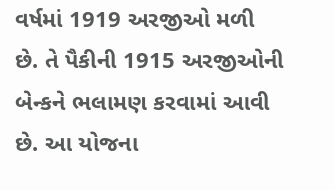વર્ષમાં 1919 અરજીઓ મળી છે. તે પૈકીની 1915 અરજીઓની બેન્કને ભલામણ કરવામાં આવી છે. આ યોજના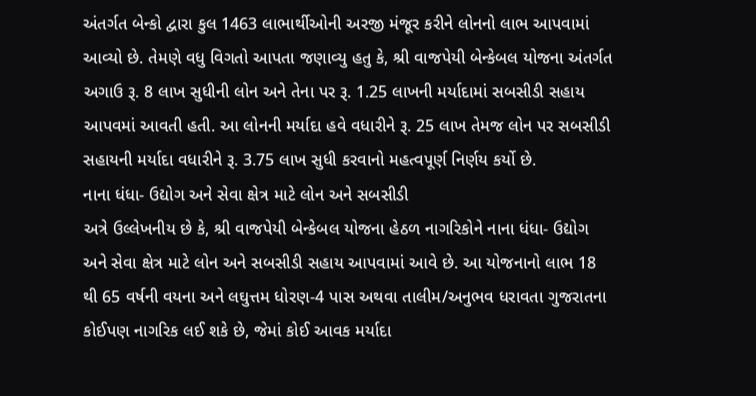અંતર્ગત બેન્કો દ્વારા કુલ 1463 લાભાર્થીઓની અરજી મંજૂર કરીને લોનનો લાભ આપવામાં આવ્યો છે. તેમણે વધુ વિગતો આપતા જણાવ્યુ હતુ કે, શ્રી વાજપેયી બેન્કેબલ યોજના અંતર્ગત અગાઉ રૂ. 8 લાખ સુધીની લોન અને તેના પર રૂ. 1.25 લાખની મર્યાદામાં સબસીડી સહાય આપવમાં આવતી હતી. આ લોનની મર્યાદા હવે વધારીને રૂ. 25 લાખ તેમજ લોન પર સબસીડી સહાયની મર્યાદા વધારીને રૂ. 3.75 લાખ સુધી કરવાનો મહત્વપૂર્ણ નિર્ણય કર્યો છે.
નાના ધંધા- ઉદ્યોગ અને સેવા ક્ષેત્ર માટે લોન અને સબસીડી
અત્રે ઉલ્લેખનીય છે કે, શ્રી વાજપેયી બેન્કેબલ યોજના હેઠળ નાગરિકોને નાના ધંધા- ઉદ્યોગ અને સેવા ક્ષેત્ર માટે લોન અને સબસીડી સહાય આપવામાં આવે છે. આ યોજનાનો લાભ 18 થી 65 વર્ષની વયના અને લઘુત્તમ ધોરણ-4 પાસ અથવા તાલીમ/અનુભવ ધરાવતા ગુજરાતના કોઈપણ નાગરિક લઈ શકે છે, જેમાં કોઈ આવક મર્યાદા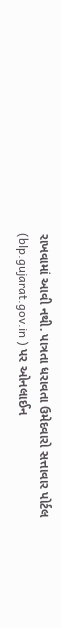રાખવામાં આવી નથી. પાત્રતા ધરાવતા ઉમેદવારો સત્તાવાર પોર્ટલ (blp.gujarat.gov.in ) પર ઓનલાઈન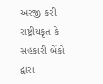અરજી કરી રાષ્ટ્રીયકૃત કે સહકારી બેંકો દ્વારા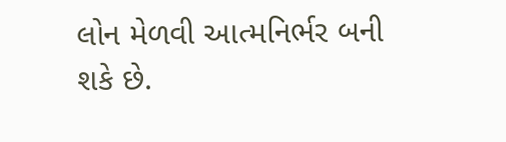લોન મેળવી આત્મનિર્ભર બની શકે છે.